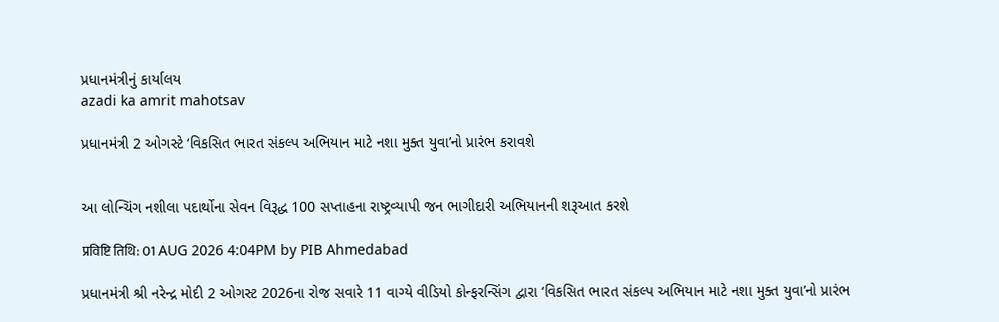પ્રધાનમંત્રીનું કાર્યાલય
azadi ka amrit mahotsav

પ્રધાનમંત્રી 2 ઓગસ્ટે ‘વિકસિત ભારત સંકલ્પ અભિયાન માટે નશા મુક્ત યુવા’નો પ્રારંભ કરાવશે


આ લોન્ચિંગ નશીલા પદાર્થોના સેવન વિરૂદ્ધ 100 સપ્તાહના રાષ્ટ્રવ્યાપી જન ભાગીદારી અભિયાનની શરૂઆત કરશે

प्रविष्टि तिथि: 01 AUG 2026 4:04PM by PIB Ahmedabad

પ્રધાનમંત્રી શ્રી નરેન્દ્ર મોદી 2 ઓગસ્ટ 2026ના રોજ સવારે 11 વાગ્યે વીડિયો કોન્ફરન્સિંગ દ્વારા ‘વિકસિત ભારત સંકલ્પ અભિયાન માટે નશા મુક્ત યુવા’નો પ્રારંભ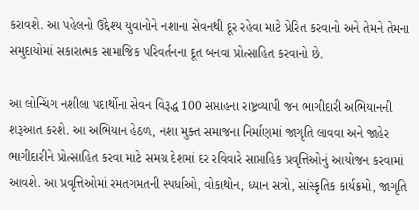કરાવશે. આ પહેલનો ઉદ્દેશ્ય યુવાનોને નશાના સેવનથી દૂર રહેવા માટે પ્રેરિત કરવાનો અને તેમને તેમના સમુદાયોમાં સકારાત્મક સામાજિક પરિવર્તનના દૂત બનવા પ્રોત્સાહિત કરવાનો છે.

આ લોન્ચિંગ નશીલા પદાર્થોના સેવન વિરૂદ્ધ 100 સપ્તાહના રાષ્ટ્રવ્યાપી જન ભાગીદારી અભિયાનની શરૂઆત કરશે. આ અભિયાન હેઠળ, નશા મુક્ત સમાજના નિર્માણમાં જાગૃતિ લાવવા અને જાહેર ભાગીદારીને પ્રોત્સાહિત કરવા માટે સમગ્ર દેશમાં દર રવિવારે સાપ્તાહિક પ્રવૃત્તિઓનું આયોજન કરવામાં આવશે. આ પ્રવૃત્તિઓમાં રમતગમતની સ્પર્ધાઓ, વોકાથોન, ધ્યાન સત્રો, સાંસ્કૃતિક કાર્યક્રમો, જાગૃતિ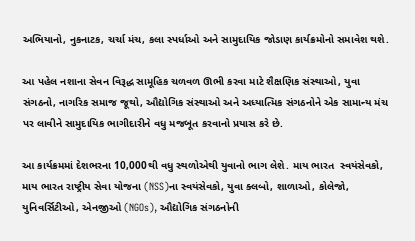અભિયાનો, નુકનાટક, ચર્ચા મંચ, કલા સ્પર્ધાઓ અને સામુદાયિક જોડાણ કાર્યક્રમોનો સમાવેશ થશે.

આ પહેલ નશાના સેવન વિરૂદ્ધ સામૂહિક ચળવળ ઊભી કરવા માટે શૈક્ષણિક સંસ્થાઓ, યુવા સંગઠનો, નાગરિક સમાજ જૂથો, ઔદ્યોગિક સંસ્થાઓ અને અધ્યાત્મિક સંગઠનોને એક સામાન્ય મંચ પર લાવીને સામુદાયિક ભાગીદારીને વધુ મજબૂત કરવાનો પ્રયાસ કરે છે.

આ કાર્યક્રમમાં દેશભરના 10,000થી વધુ સ્થળોએથી યુવાનો ભાગ લેશે. માય ભારત  સ્વયંસેવકો, માય ભારત રાષ્ટ્રીય સેવા યોજના (NSS)ના સ્વયંસેવકો, યુવા ક્લબો, શાળાઓ, કોલેજો, યુનિવર્સિટીઓ, એનજીઓ (NGOs), ઔદ્યોગિક સંગઠનોની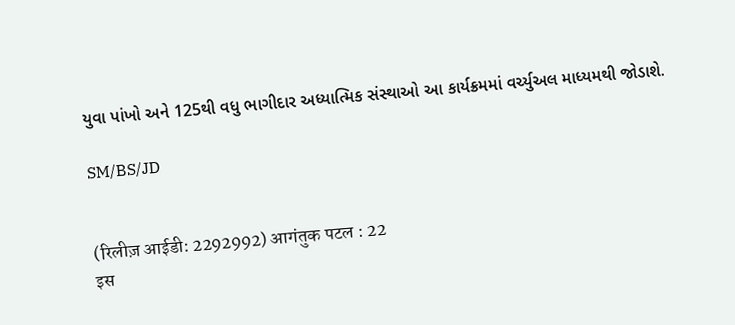યુવા પાંખો અને 125થી વધુ ભાગીદાર અધ્યાત્મિક સંસ્થાઓ આ કાર્યક્રમમાં વર્ચ્યુઅલ માધ્યમથી જોડાશે.

SM/BS/JD


(रिलीज़ आईडी: 2292992) आगंतुक पटल : 22
इस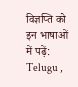विज्ञप्ति को इन भाषाओं में पढ़ें: Telugu ,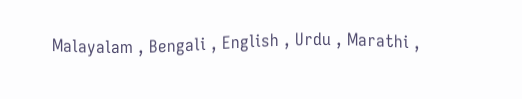Malayalam , Bengali , English , Urdu , Marathi ,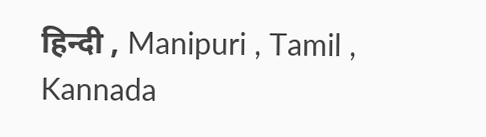हिन्दी , Manipuri , Tamil , Kannada